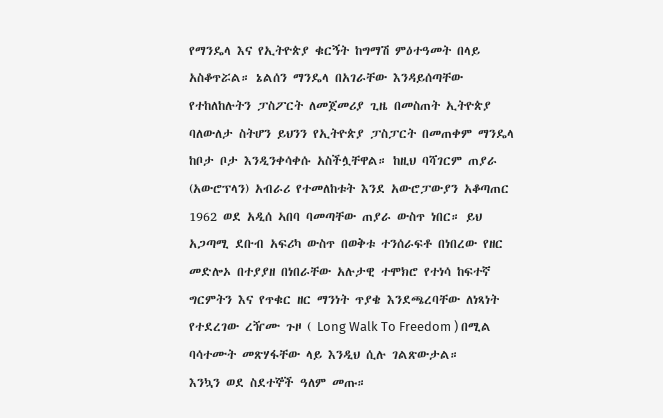የማንዴላ እና የኢትዮጵያ ቁርኝት ከግማሽ ምዕተዓመት በላይ አስቆጥሯል። ኔልሰን ማንዴላ በአገራቸው እንዳይሰጣቸው የተከለከሉትን ፓስፖርት ለመጀመሪያ ጊዜ በመስጠት ኢትዮጵያ ባለውለታ ስትሆን ይህንን የኢትዮጵያ ፓስፓርት በመጠቀም ማንዴላ ከቦታ ቦታ እንዲንቀሳቀሱ አስችሏቸዋል። ከዚህ ባሻገርም ጠያራ (አውሮፕላን) አብራሪ የተመለከቱት እንደ አውሮፓውያን አቆጣጠር 1962 ወደ አዲሰ ኣበባ ባመጣቸው ጠያራ ውስጥ ነበር። ይህ አጋጣሚ ደቡብ አፍሪካ ውስጥ በወቅቱ ተንሰራፍቶ በነበረው የዘር መድሎኦ በተያያዘ በነበራቸው አሉታዊ ተሞክሮ የተነሳ ከፍተኛ ግርምትን እና የጥቁር ዘር ማንነት ጥያቄ እንደጫረባቸው ለነጻነት የተደረገው ረዥሙ ጉዞ ( Long Walk To Freedom ) በሚል ባሳተሙት መጽሃፋቸው ላይ እንዲህ ሲሉ ገልጽውታል።
እንኳን ወደ ስደተኞች ዓለም መጡ።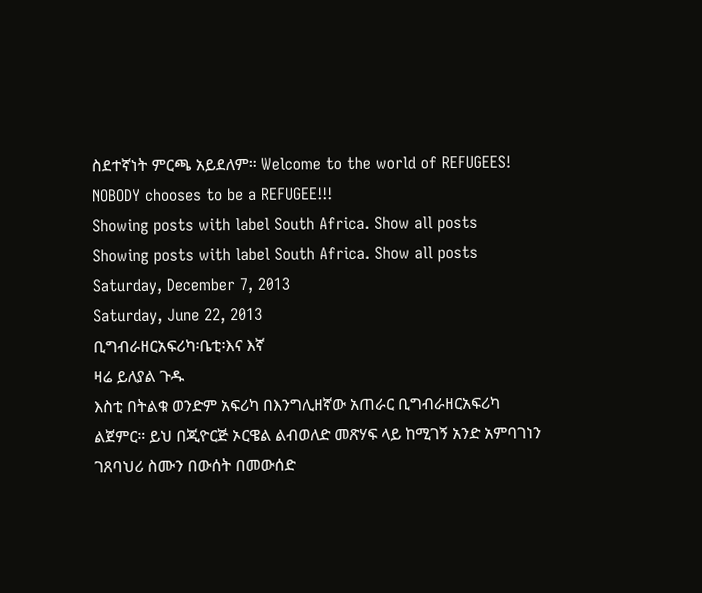ስደተኛነት ምርጫ አይደለም። Welcome to the world of REFUGEES! NOBODY chooses to be a REFUGEE!!!
Showing posts with label South Africa. Show all posts
Showing posts with label South Africa. Show all posts
Saturday, December 7, 2013
Saturday, June 22, 2013
ቢግብራዘርአፍሪካ፡ቤቲ፡እና እኛ
ዛሬ ይለያል ጉዱ
እስቲ በትልቁ ወንድም አፍሪካ በእንግሊዘኛው አጠራር ቢግብራዘርአፍሪካ ልጀምር። ይህ በጂዮርጅ ኦርዌል ልብወለድ መጽሃፍ ላይ ከሚገኝ አንድ አምባገነን ገጸባህሪ ስሙን በውሰት በመውሰድ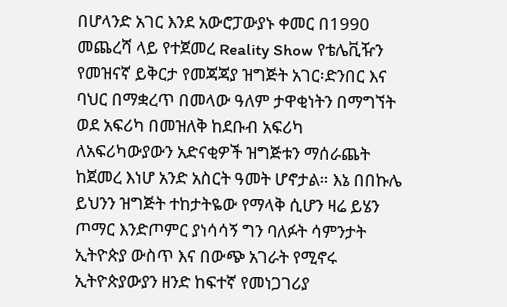በሆላንድ አገር እንደ አውሮፓውያኑ ቀመር በ1990 መጨረሻ ላይ የተጀመረ Reality Show የቴሌቪዥን የመዝናኛ ይቅርታ የመጃጃያ ዝግጅት አገር፡ድንበር እና ባህር በማቋረጥ በመላው ዓለም ታዋቂነትን በማግኘት ወደ አፍሪካ በመዝለቅ ከደቡብ አፍሪካ ለአፍሪካውያውን አድናቂዎች ዝግጅቱን ማሰራጨት ከጀመረ እነሆ አንድ አስርት ዓመት ሆኖታል። እኔ በበኩሌ ይህንን ዝግጅት ተከታትዬው የማላቅ ሲሆን ዛሬ ይሄን ጦማር እንድጦምር ያነሳሳኝ ግን ባለፉት ሳምንታት ኢትዮጵያ ውስጥ እና በውጭ አገራት የሚኖሩ ኢትዮጵያውያን ዘንድ ከፍተኛ የመነጋገሪያ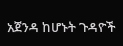አጀንዳ ከሆኑት ጉዳዮች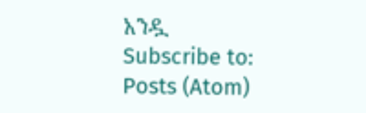አንዷ
Subscribe to:
Posts (Atom)